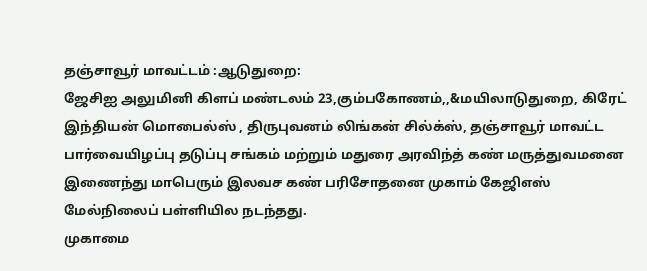தஞ்சாவூர் மாவட்டம் :ஆடுதுறை:
ஜேசிஐ அலுமினி கிளப் மண்டலம் 23,கும்பகோணம்,,&மயிலாடுதுறை, கிரேட் இந்தியன் மொபைல்ஸ் , திருபுவனம் லிங்கன் சில்க்ஸ், தஞ்சாவூர் மாவட்ட பார்வையிழப்பு தடுப்பு சங்கம் மற்றும் மதுரை அரவிந்த் கண் மருத்துவமனை இணைந்து மாபெரும் இலவச கண் பரிசோதனை முகாம் கேஜிஎஸ் மேல்நிலைப் பள்ளியில நடந்தது.
முகாமை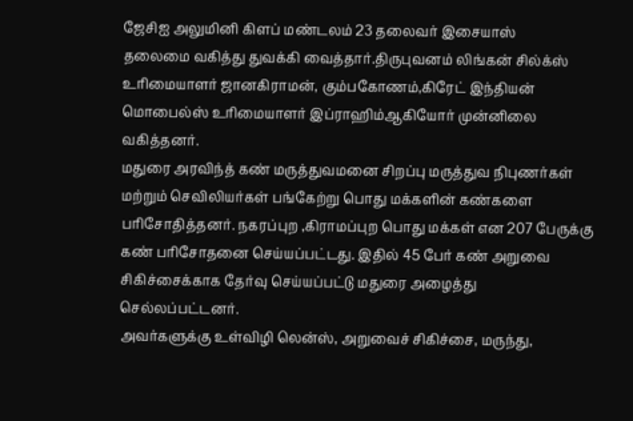ஜேசிஐ அலுமினி கிளப் மண்டலம் 23 தலைவர் இசையாஸ்
தலைமை வகித்து துவக்கி வைத்தார்.திருபுவனம் லிங்கன் சில்க்ஸ் உரிமையாளர் ஜானகிராமன், கும்பகோணம்,கிரேட் இந்தியன் மொபைல்ஸ் உரிமையாளர் இப்ராஹிம்ஆகியோர் முன்னிலை வகித்தனர்.
மதுரை அரவிந்த் கண் மருத்துவமனை சிறப்பு மருத்துவ நிபுணர்கள் மற்றும் செவிலியர்கள் பங்கேற்று பொது மக்களின் கண்களை பரிசோதித்தனர். நகரப்புற ,கிராமப்புற பொது மக்கள் என 207 பேருக்கு கண் பரிசோதனை செய்யப்பட்டது. இதில் 45 பேர் கண் அறுவை சிகிச்சைக்காக தேர்வு செய்யப்பட்டு மதுரை அழைத்து செல்லப்பட்டனர்.
அவர்களுக்கு உள்விழி லென்ஸ், அறுவைச் சிகிச்சை, மருந்து,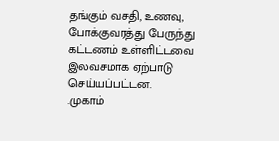தங்கும் வசதி, உணவு, போக்குவரத்து பேருந்து கட்டணம் உள்ளிட்டவை இலவசமாக ஏற்பாடு செய்யப்பட்டன.
.முகாம்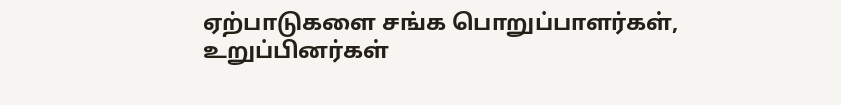ஏற்பாடுகளை சங்க பொறுப்பாளர்கள், உறுப்பினர்கள்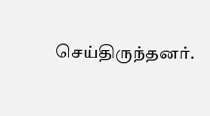செய்திருந்தனர்.